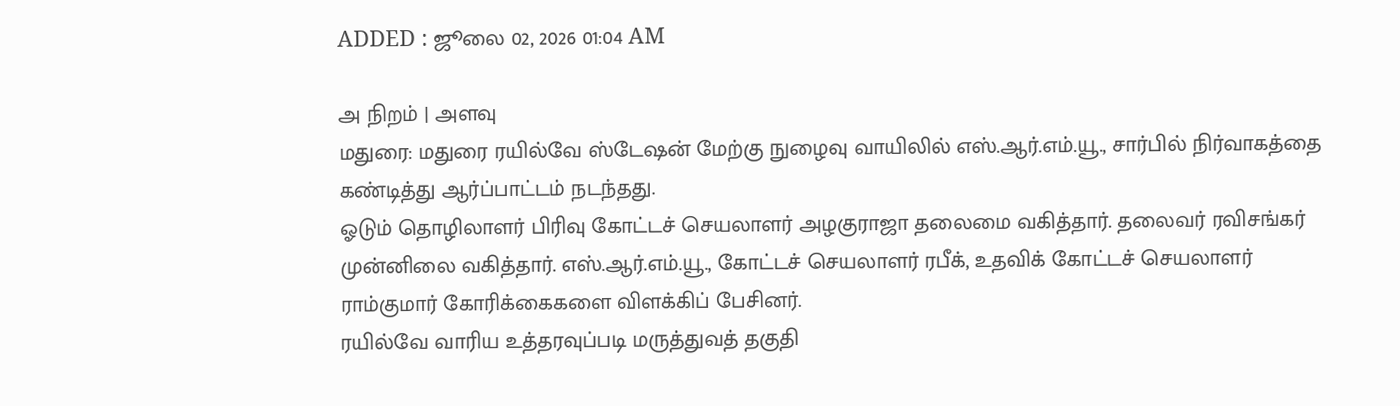ADDED : ஜூலை 02, 2026 01:04 AM

அ நிறம் | அளவு
மதுரை: மதுரை ரயில்வே ஸ்டேஷன் மேற்கு நுழைவு வாயிலில் எஸ்.ஆர்.எம்.யூ., சார்பில் நிர்வாகத்தை கண்டித்து ஆர்ப்பாட்டம் நடந்தது.
ஓடும் தொழிலாளர் பிரிவு கோட்டச் செயலாளர் அழகுராஜா தலைமை வகித்தார். தலைவர் ரவிசங்கர் முன்னிலை வகித்தார். எஸ்.ஆர்.எம்.யூ., கோட்டச் செயலாளர் ரபீக், உதவிக் கோட்டச் செயலாளர் ராம்குமார் கோரிக்கைகளை விளக்கிப் பேசினர்.
ரயில்வே வாரிய உத்தரவுப்படி மருத்துவத் தகுதி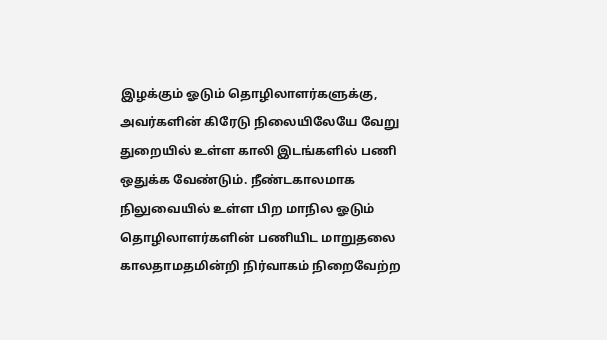இழக்கும் ஓடும் தொழிலாளர்களுக்கு, அவர்களின் கிரேடு நிலையிலேயே வேறு துறையில் உள்ள காலி இடங்களில் பணி ஒதுக்க வேண்டும். நீண்டகாலமாக நிலுவையில் உள்ள பிற மாநில ஓடும் தொழிலாளர்களின் பணியிட மாறுதலை காலதாமதமின்றி நிர்வாகம் நிறைவேற்ற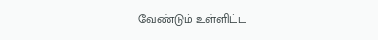வேண்டும் உள்ளிட்ட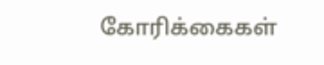கோரிக்கைகள்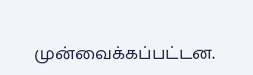முன்வைக்கப்பட்டன.